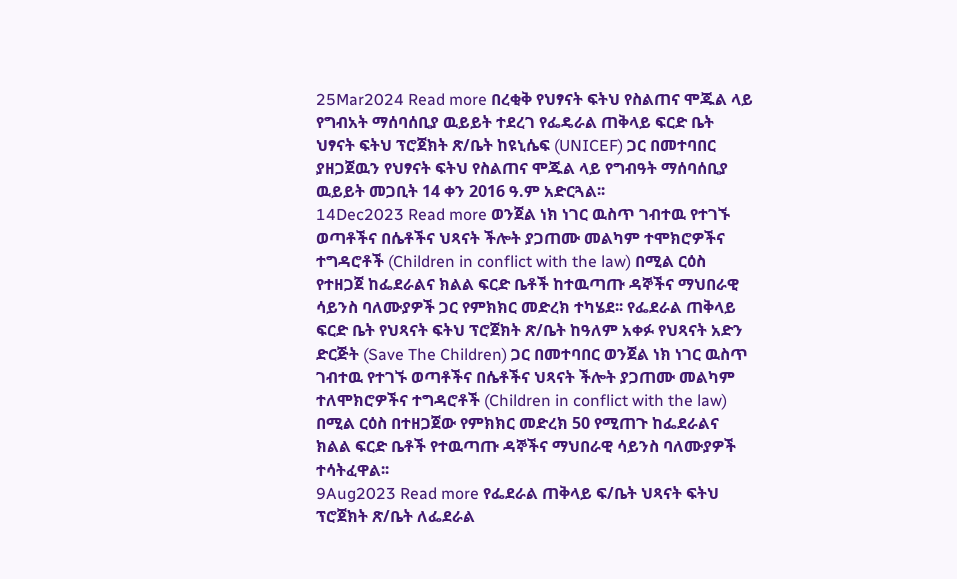25Mar2024 Read more በረቂቅ የህፃናት ፍትህ የስልጠና ሞጁል ላይ የግብአት ማሰባሰቢያ ዉይይት ተደረገ የፌዴራል ጠቅላይ ፍርድ ቤት ህፃናት ፍትህ ፕሮጀክት ጽ/ቤት ከዩኒሴፍ (UNICEF) ጋር በመተባበር ያዘጋጀዉን የህፃናት ፍትህ የስልጠና ሞጁል ላይ የግብዓት ማሰባሰቢያ ዉይይት መጋቢት 14 ቀን 2016 ዓ.ም አድርጓል፡፡
14Dec2023 Read more ወንጀል ነክ ነገር ዉስጥ ገብተዉ የተገኙ ወጣቶችና በሴቶችና ህጻናት ችሎት ያጋጠሙ መልካም ተሞክሮዎችና ተግዳሮቶች (Children in conflict with the law) በሚል ርዕስ የተዘጋጀ ከፌደራልና ክልል ፍርድ ቤቶች ከተዉጣጡ ዳኞችና ማህበራዊ ሳይንስ ባለሙያዎች ጋር የምክክር መድረክ ተካሄደ፡፡ የፌደራል ጠቅላይ ፍርድ ቤት የህጻናት ፍትህ ፕሮጀክት ጽ/ቤት ከዓለም አቀፉ የህጻናት አድን ድርጅት (Save The Children) ጋር በመተባበር ወንጀል ነክ ነገር ዉስጥ ገብተዉ የተገኙ ወጣቶችና በሴቶችና ህጻናት ችሎት ያጋጠሙ መልካም ተለሞክሮዎችና ተግዳሮቶች (Children in conflict with the law) በሚል ርዕስ በተዘጋጀው የምክክር መድረክ 50 የሚጠጉ ከፌደራልና ክልል ፍርድ ቤቶች የተዉጣጡ ዳኞችና ማህበራዊ ሳይንስ ባለሙያዎች ተሳትፈዋል፡፡
9Aug2023 Read more የፌደራል ጠቅላይ ፍ/ቤት ህጻናት ፍትህ ፕሮጀክት ጽ/ቤት ለፌደራል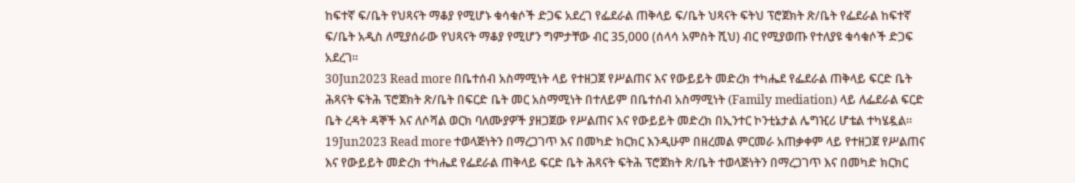ከፍተኛ ፍ/ቤት የህጻናት ማቆያ የሚሆኑ ቁሳቁሶች ድጋፍ አደረገ የፌደራል ጠቅላይ ፍ/ቤት ህጻናት ፍትህ ፕሮጀክት ጽ/ቤት የፌደራል ከፍተኛ ፍ/ቤት አዲስ ለሚያሰራው የህጻናት ማቆያ የሚሆን ግምታቸው ብር 35,000 (ሰላሳ አምስት ሺህ) ብር የሚያወጡ የተለያዩ ቁሳቁሶች ድጋፍ አደረገ፡፡
30Jun2023 Read more በቤተሰብ አስማሚነት ላይ የተዘጋጀ የሥልጠና እና የውይይት መድረክ ተካሔደ የፌደራል ጠቅላይ ፍርድ ቤት ሕጻናት ፍትሕ ፕሮጀክት ጽ/ቤት በፍርድ ቤት መር አስማሚነት በተለይም በቤተሰብ አስማሚነት (Family mediation) ላይ ለፌደራል ፍርድ ቤት ረዳት ዳኞች እና ለሶሻል ወርክ ባለሙያዎች ያዘጋጀው የሥልጠና እና የውይይት መድረክ በኢንተር ኮንቲኔታል ሌግዢሪ ሆቴል ተካሄዷል፡፡
19Jun2023 Read more ተወላጅነትን በማረጋገጥ እና በመካድ ክርክር እንዲሁም በዘረመል ምርመራ አጠቃቀም ላይ የተዘጋጀ የሥልጠና እና የውይይት መድረክ ተካሔደ የፌደራል ጠቅላይ ፍርድ ቤት ሕጻናት ፍትሕ ፕሮጀክት ጽ/ቤት ተወላጅነትን በማረጋገጥ እና በመካድ ክርክር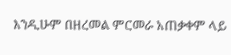እንዲሁም በዘረመል ምርመራ አጠቃቀም ላይ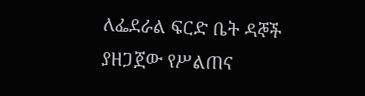ለፌደራል ፍርድ ቤት ዳኞች ያዘጋጀው የሥልጠና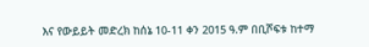እና የውይይት መድረክ ከሰኔ 10-11 ቀን 2015 ዓ.ም በቢሾፍቱ ከተማ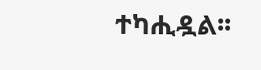ተካሒዷል፡፡